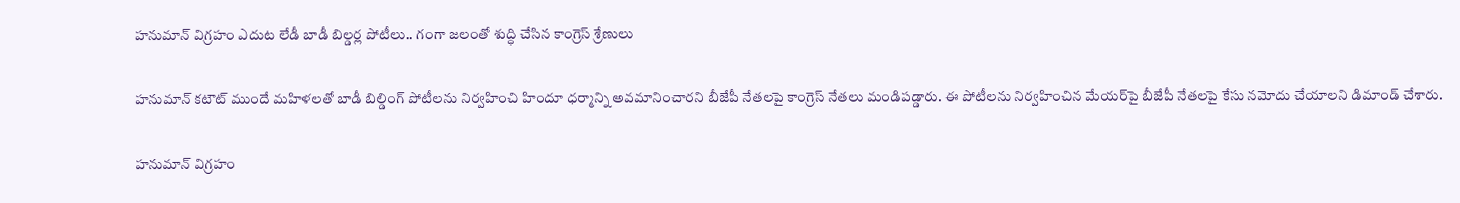హనుమాన్‌ విగ్రహం ఎదుట లేడీ బాడీ బిల్డర్ల పోటీలు.. గంగా జలంతో శుద్ధి చేసిన కాంగ్రెస్ శ్రేణులు

హనుమాన్‌ కటౌట్‌ ముందే మహిళలతో బాడీ బిల్డింగ్ పోటీలను నిర్వహించి హిందూ ధర్మాన్ని అవమానించారని బీజేపీ నేతలపై కాంగ్రెస్‌ నేతలు మండిపడ్డారు. ఈ పోటీలను నిర్వహించిన మేయర్‌పై బీజేపీ నేతలపై కేసు నమోదు చేయాలని డిమాండ్‌ చేశారు.

హనుమాన్‌ విగ్రహం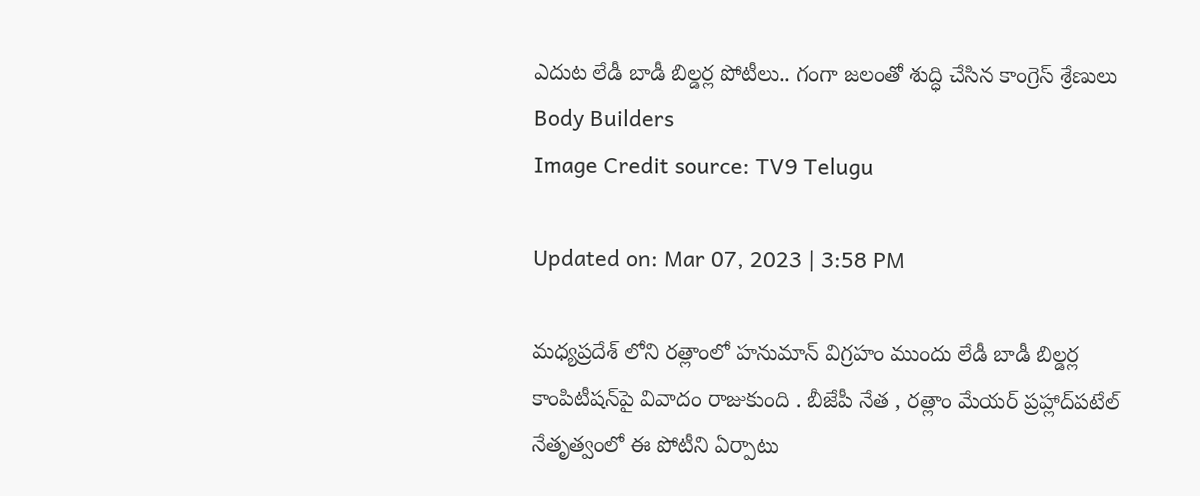ఎదుట లేడీ బాడీ బిల్డర్ల పోటీలు.. గంగా జలంతో శుద్ధి చేసిన కాంగ్రెస్ శ్రేణులు
Body Builders
Image Credit source: TV9 Telugu

Updated on: Mar 07, 2023 | 3:58 PM

మధ్యప్రదేశ్‌ లోని రత్లాంలో హనుమాన్‌ విగ్రహం ముందు లేడీ బాడీ బిల్డర్ల కాంపిటీషన్‌పై వివాదం రాజుకుంది . బీజేపీ నేత , రత్లాం మేయర్‌ ప్రహ్లాద్‌పటేల్‌ నేతృత్వంలో ఈ పోటీని ఏర్పాటు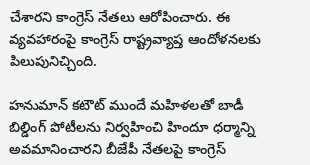చేశారని కాంగ్రెస్‌ నేతలు ఆరోపించారు. ఈ వ్యవహారంపై కాంగ్రెస్‌ రాష్ట్రవ్యాప్త ఆందోళనలకు పిలుపునిచ్చింది.

హనుమాన్‌ కటౌట్‌ ముందే మహిళలతో బాడీ బిల్డింగ్ పోటీలను నిర్వహించి హిందూ ధర్మాన్ని అవమానించారని బీజేపీ నేతలపై కాంగ్రెస్‌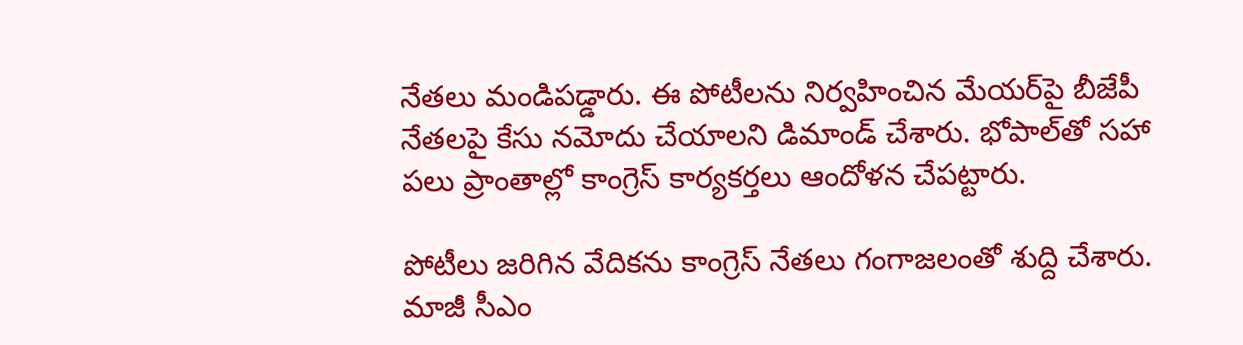నేతలు మండిపడ్డారు. ఈ పోటీలను నిర్వహించిన మేయర్‌పై బీజేపీ నేతలపై కేసు నమోదు చేయాలని డిమాండ్‌ చేశారు. భోపాల్‌తో సహా పలు ప్రాంతాల్లో కాంగ్రెస్‌ కార్యకర్తలు ఆందోళన చేపట్టారు.

పోటీలు జరిగిన వేదికను కాంగ్రెస్‌ నేతలు గంగాజలంతో శుద్ది చేశారు. మాజీ సీఎం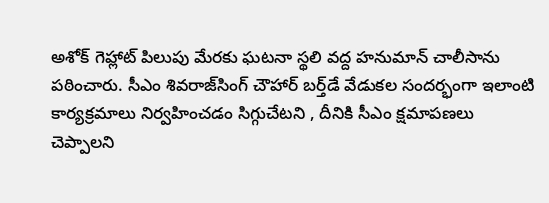అశోక్ గెహ్లాట్ పిలుపు మేరకు ఘటనా స్థలి వద్ద హనుమాన్‌ చాలీసాను పఠించారు. సీఎం శివరాజ్‌సింగ్‌ చౌహార్‌ బర్త్‌డే వేడుకల సందర్భంగా ఇలాంటి కార్యక్రమాలు నిర్వహించడం సిగ్గుచేటని , దీనికి సీఎం క్షమాపణలు చెప్పాలని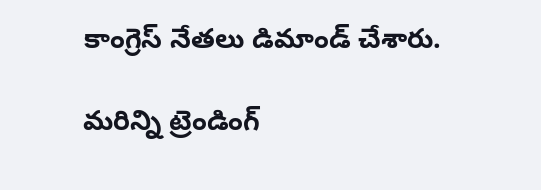కాంగ్రెస్‌ నేతలు డిమాండ్‌ చేశారు.

మరిన్ని ట్రెండింగ్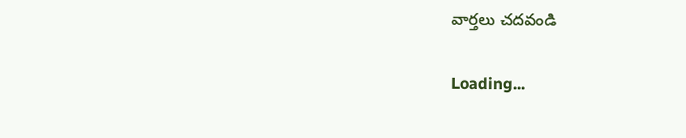వార్తలు చదవండి

Loading...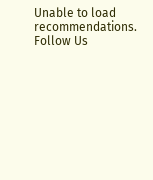Unable to load recommendations.
Follow Us